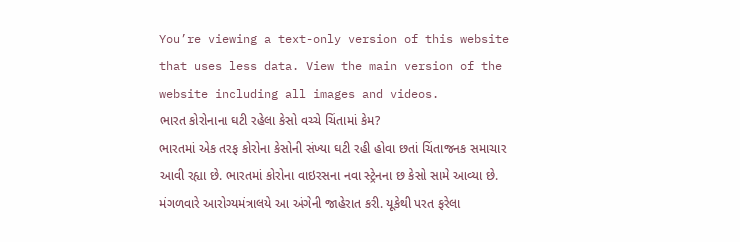You’re viewing a text-only version of this website that uses less data. View the main version of the website including all images and videos.
ભારત કોરોનાના ઘટી રહેલા કેસો વચ્ચે ચિંતામાં કેમ?
ભારતમાં એક તરફ કોરોના કેસોની સંખ્યા ઘટી રહી હોવા છતાં ચિંતાજનક સમાચાર આવી રહ્યા છે. ભારતમાં કોરોના વાઇરસના નવા સ્ટ્રેનના છ કેસો સામે આવ્યા છે.
મંગળવારે આરોગ્યમંત્રાલયે આ અંગેની જાહેરાત કરી. યૂકેથી પરત ફરેલા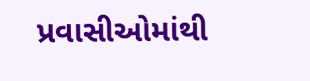પ્રવાસીઓમાંથી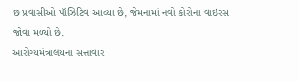છ પ્રવાસીઓ પૉઝિટિવ આવ્યા છે, જેમનામાં નવો કોરોના વાઇરસ જોવા મળ્યો છે.
આરોગ્યમંત્રાલયના સત્તાવાર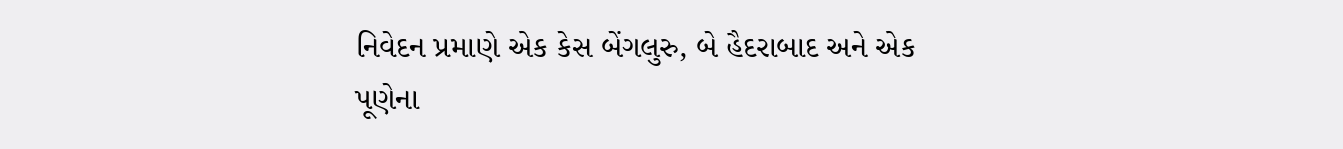નિવેદન પ્રમાણે એક કેસ બેંગલુરુ, બે હૈદરાબાદ અને એક પૂણેના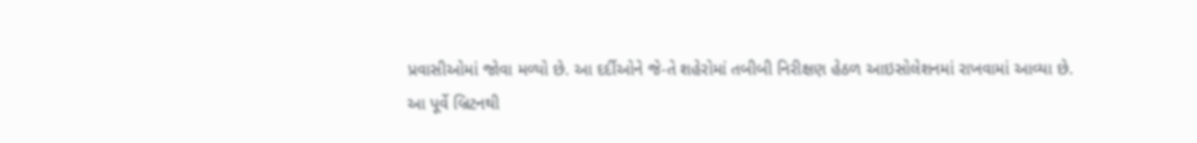પ્રવાસીઓમાં જોવા મળ્યો છે. આ દર્દીઓને જે-તે શહેરોમાં તબીબી નિરીક્ષણ હેઠળ આઇસોલેશનમાં રાખવામાં આવ્યા છે.
આ પૂર્વે બ્રિટનથી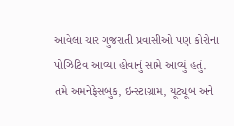આવેલા ચાર ગુજરાતી પ્રવાસીઓ પણ કોરોના પોઝિટિવ આવ્યા હોવાનું સામે આવ્યું હતું.
તમે અમનેફેસબુક, ઇન્સ્ટાગ્રામ, યૂટ્યૂબ અને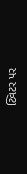ટ્વિટર પર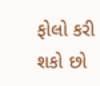ફોલો કરી શકો છો